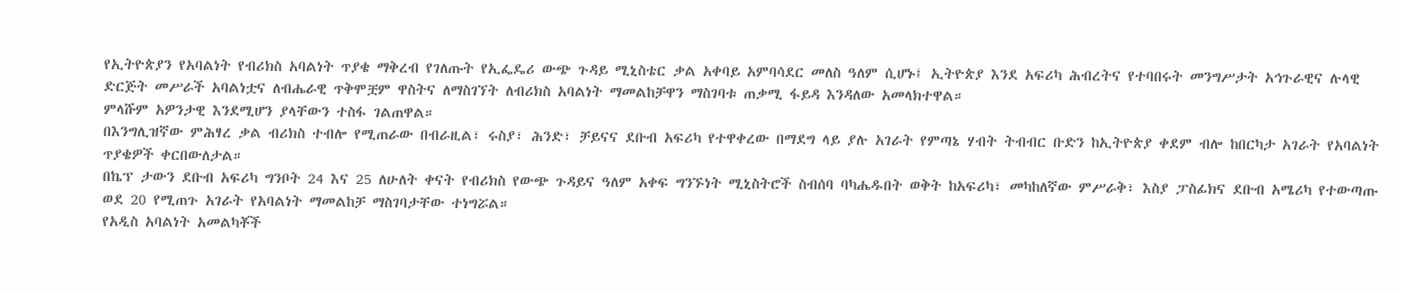የኢትዮጵያን የአባልነት የብሪክስ አባልነት ጥያቄ ማቅረብ የገለጡት የኢፌዴሪ ውጭ ጉዳይ ሚኒስቴር ቃል አቀባይ አምባሳደር መለስ ዓለም ሲሆኑ፤ ኢትዮጵያ እንደ አፍሪካ ሕብረትና የተባበሩት መንግሥታት አኅጉራዊና ሉላዊ ድርጅት መሥራች አባልነቷና ለብሔራዊ ጥቅሞቿም ዋስትና ለማስገኘት ለብሪክስ አባልነት ማመልከቻዋን ማስገባቱ ጠቃሚ ፋይዳ እንዳለው አመላክተዋል።
ምላሹም አዎንታዊ እንደሚሆን ያላቸውን ተስፋ ገልጠዋል።
በእንግሊዝኛው ምሕፃረ ቃል ብሪክስ ተብሎ የሚጠራው በብራዚል፣ ሩስያ፣ ሕንድ፣ ቻይናና ደቡብ አፍሪካ የተዋቀረው በማደግ ላይ ያሉ አገራት የምጣኔ ሃብት ትብብር ቡድን ከኢትዮጵያ ቀደም ብሎ ከበርካታ አገራት የአባልነት ጥያቄዎች ቀርበውለታል።
በኬፕ ታውን ደቡብ አፍሪካ ግንቦት 24 እና 25 ለሁለት ቀናት የብሪክስ የውጭ ጉዳይና ዓለም አቀፍ ግንኙነት ሚኒስትሮች ስብሰባ ባካሔዱበት ወቅት ከአፍሪካ፣ መካከለኛው ምሥራቅ፣ እስያ ፓስፊክና ደቡብ አሜሪካ የተውጣጡ ወደ 20 የሚጠጉ አገራት የአባልነት ማመልከቻ ማስገባታቸው ተነግሯል።
የአዲስ አባልነት አመልካቾች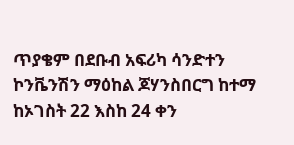ጥያቄም በደቡብ አፍሪካ ሳንድተን ኮንቬንሽን ማዕከል ጆሃንስበርግ ከተማ ከኦገስት 22 እስከ 24 ቀን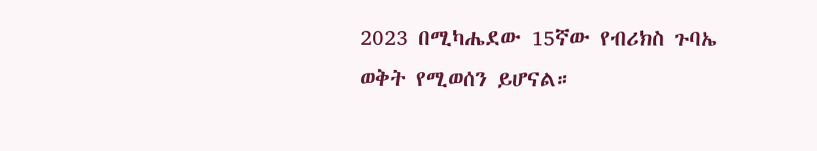2023 በሚካሔደው 15ኛው የብሪክስ ጉባኤ ወቅት የሚወሰን ይሆናል።